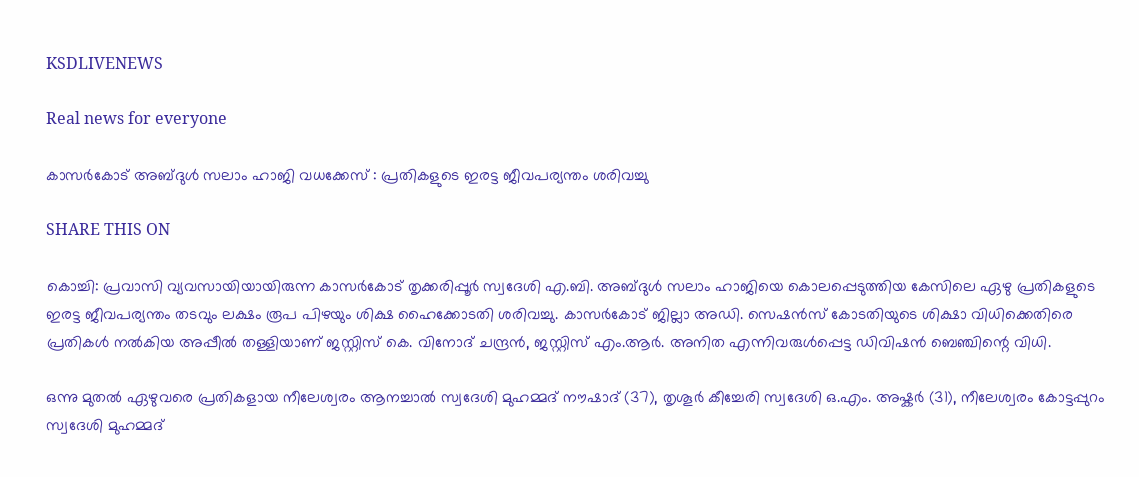KSDLIVENEWS

Real news for everyone

കാസര്‍കോട് അബ്ദുള്‍ സലാം ഹാജി വധക്കേസ് : പ്രതികളുടെ ഇരട്ട ജീവപര്യന്തം ശരിവച്ചു

SHARE THIS ON

കൊച്ചി: പ്രവാസി വ്യവസായിയായിരുന്ന കാസര്‍കോട് തൃക്കരിപ്പൂര്‍ സ്വദേശി എ.ബി. അബ്ദുള്‍ സലാം ഹാജിയെ കൊലപ്പെടുത്തിയ കേസിലെ ഏഴു പ്രതികളുടെ ഇരട്ട ജീവപര്യന്തം തടവും ലക്ഷം രൂപ പിഴയും ശിക്ഷ ഹൈക്കോടതി ശരിവച്ചു. കാസര്‍കോട് ജില്ലാ അഡി. സെഷന്‍സ് കോടതിയുടെ ശിക്ഷാ വിധിക്കെതിരെ പ്രതികള്‍ നല്‍കിയ അപ്പീല്‍ തള്ളിയാണ് ജസ്റ്റിസ് കെ. വിനോദ് ചന്ദ്രന്‍, ജസ്റ്റിസ് എം.ആര്‍. അനിത എന്നിവരുള്‍പ്പെട്ട ഡിവിഷന്‍ ബെഞ്ചിന്റെ വിധി.

ഒന്നു മുതല്‍ ഏഴുവരെ പ്രതികളായ നീലേശ്വരം ആനച്ചാല്‍ സ്വദേശി മുഹമ്മദ് നൗഷാദ് (37), തൃശൂര്‍ കീച്ചേരി സ്വദേശി ഒ.എം. അഷ്കര്‍ (31), നീലേശ്വരം കോട്ടപ്പുറം സ്വദേശി മുഹമ്മദ്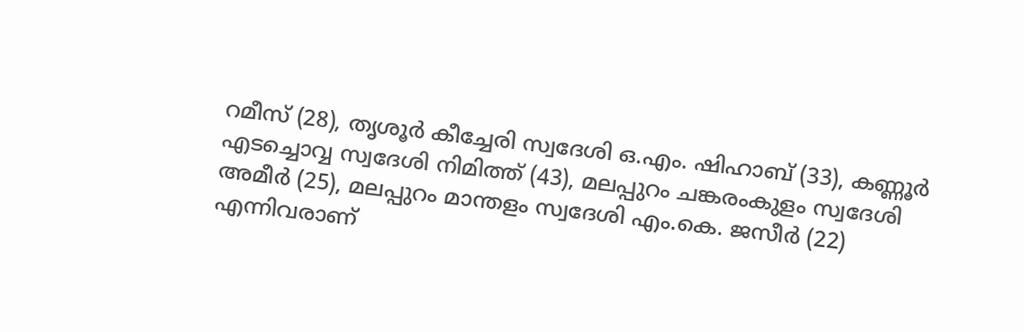റമീസ് (28), തൃശൂര്‍ കീച്ചേരി സ്വദേശി ഒ.എം. ഷിഹാബ് (33), കണ്ണൂര്‍ എടച്ചൊവ്വ സ്വദേശി നിമിത്ത് (43), മലപ്പുറം ചങ്കരംകുളം സ്വദേശി അമീര്‍ (25), മലപ്പുറം മാന്തളം സ്വദേശി എം.കെ. ജസീര്‍ (22) എന്നിവരാണ്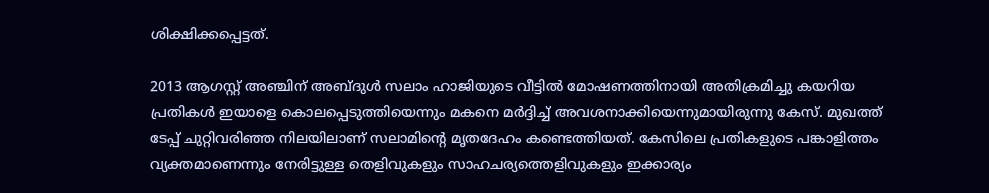ശിക്ഷിക്കപ്പെട്ടത്.

2013 ആഗസ്റ്റ് അഞ്ചിന് അബ്ദുള്‍ സലാം ഹാജിയുടെ വീട്ടില്‍ മോഷണത്തിനായി അതിക്രമിച്ചു കയറിയ പ്രതികള്‍ ഇയാളെ കൊലപ്പെടുത്തിയെന്നും മകനെ മര്‍ദ്ദിച്ച്‌ അവശനാക്കിയെന്നുമായിരുന്നു കേസ്. മുഖത്ത് ടേപ്പ് ചുറ്റിവരിഞ്ഞ നിലയിലാണ് സലാമിന്റെ മൃതദേഹം കണ്ടെത്തിയത്. കേസിലെ പ്രതികളുടെ പങ്കാളിത്തം വ്യക്തമാണെന്നും നേരിട്ടുള്ള തെളിവുകളും സാഹചര്യത്തെളിവുകളും ഇക്കാര്യം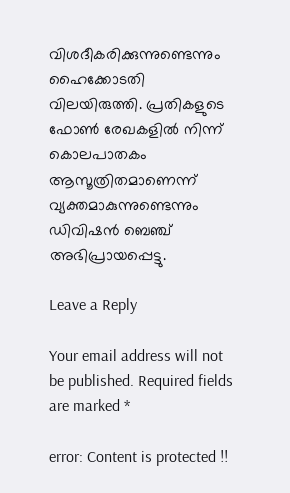വിശദീകരിക്കുന്നുണ്ടെന്നും ഹൈക്കോടതി വിലയിരുത്തി. പ്രതികളുടെ ഫോണ്‍ രേഖകളില്‍ നിന്ന് കൊലപാതകം ആസൂത്രിതമാണെന്ന് വ്യക്തമാകുന്നുണ്ടെന്നും ഡിവിഷന്‍ ബെഞ്ച് അഭിപ്രായപ്പെട്ടു.

Leave a Reply

Your email address will not be published. Required fields are marked *

error: Content is protected !!